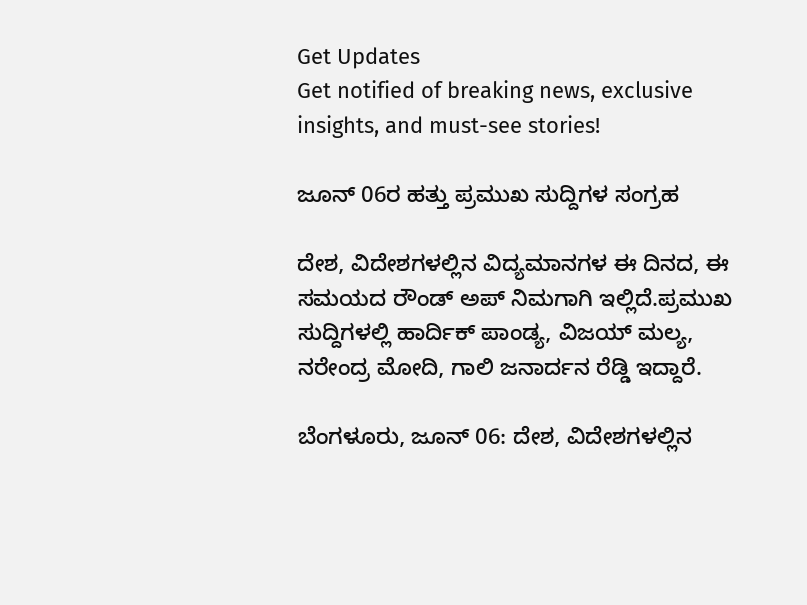Get Updates
Get notified of breaking news, exclusive insights, and must-see stories!

ಜೂನ್ 06ರ ಹತ್ತು ಪ್ರಮುಖ ಸುದ್ದಿಗಳ ಸಂಗ್ರಹ

ದೇಶ, ವಿದೇಶಗಳಲ್ಲಿನ ವಿದ್ಯಮಾನಗಳ ಈ ದಿನದ, ಈ ಸಮಯದ ರೌಂಡ್ ಅಪ್ ನಿಮಗಾಗಿ ಇಲ್ಲಿದೆ.ಪ್ರಮುಖ ಸುದ್ದಿಗಳಲ್ಲಿ ಹಾರ್ದಿಕ್ ಪಾಂಡ್ಯ, ವಿಜಯ್ ಮಲ್ಯ, ನರೇಂದ್ರ ಮೋದಿ, ಗಾಲಿ ಜನಾರ್ದನ ರೆಡ್ಡಿ ಇದ್ದಾರೆ.

ಬೆಂಗಳೂರು, ಜೂನ್ 06: ದೇಶ, ವಿದೇಶಗಳಲ್ಲಿನ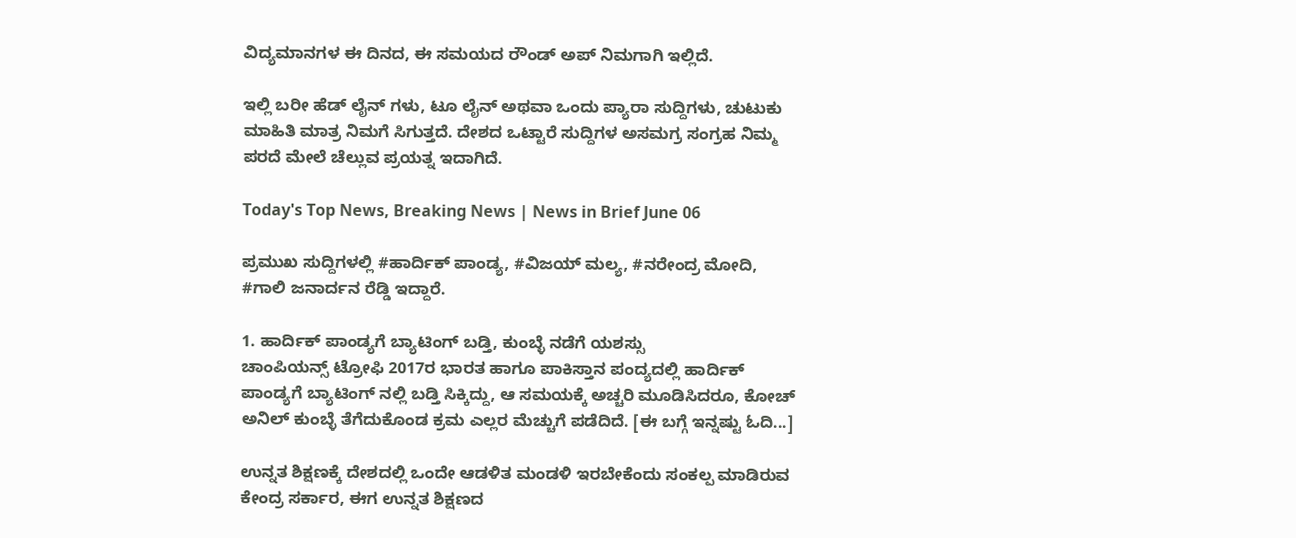ವಿದ್ಯಮಾನಗಳ ಈ ದಿನದ, ಈ ಸಮಯದ ರೌಂಡ್ ಅಪ್ ನಿಮಗಾಗಿ ಇಲ್ಲಿದೆ.

ಇಲ್ಲಿ ಬರೀ ಹೆಡ್ ಲೈನ್ ಗಳು, ಟೂ ಲೈನ್ ಅಥವಾ ಒಂದು ಪ್ಯಾರಾ ಸುದ್ದಿಗಳು, ಚುಟುಕು ಮಾಹಿತಿ ಮಾತ್ರ ನಿಮಗೆ ಸಿಗುತ್ತದೆ. ದೇಶದ ಒಟ್ಟಾರೆ ಸುದ್ದಿಗಳ ಅಸಮಗ್ರ ಸಂಗ್ರಹ ನಿಮ್ಮ ಪರದೆ ಮೇಲೆ ಚೆಲ್ಲುವ ಪ್ರಯತ್ನ ಇದಾಗಿದೆ.

Today's Top News, Breaking News | News in Brief June 06

ಪ್ರಮುಖ ಸುದ್ದಿಗಳಲ್ಲಿ #ಹಾರ್ದಿಕ್ ಪಾಂಡ್ಯ, #ವಿಜಯ್ ಮಲ್ಯ, #ನರೇಂದ್ರ ಮೋದಿ, #ಗಾಲಿ ಜನಾರ್ದನ ರೆಡ್ಡಿ ಇದ್ದಾರೆ.

1. ಹಾರ್ದಿಕ್ ಪಾಂಡ್ಯಗೆ ಬ್ಯಾಟಿಂಗ್ ಬಡ್ತಿ, ಕುಂಬ್ಳೆ ನಡೆಗೆ ಯಶಸ್ಸು
ಚಾಂಪಿಯನ್ಸ್ ಟ್ರೋಫಿ 2017ರ ಭಾರತ ಹಾಗೂ ಪಾಕಿಸ್ತಾನ ಪಂದ್ಯದಲ್ಲಿ ಹಾರ್ದಿಕ್ ಪಾಂಡ್ಯಗೆ ಬ್ಯಾಟಿಂಗ್ ನಲ್ಲಿ ಬಡ್ತಿ ಸಿಕ್ಕಿದ್ದು, ಆ ಸಮಯಕ್ಕೆ ಅಚ್ಚರಿ ಮೂಡಿಸಿದರೂ, ಕೋಚ್ ಅನಿಲ್ ಕುಂಬ್ಳೆ ತೆಗೆದುಕೊಂಡ ಕ್ರಮ ಎಲ್ಲರ ಮೆಚ್ಚುಗೆ ಪಡೆದಿದೆ. [ಈ ಬಗ್ಗೆ ಇನ್ನಷ್ಟು ಓದಿ...]

ಉನ್ನತ ಶಿಕ್ಷಣಕ್ಕೆ ದೇಶದಲ್ಲಿ ಒಂದೇ ಆಡಳಿತ ಮಂಡಳಿ ಇರಬೇಕೆಂದು ಸಂಕಲ್ಪ ಮಾಡಿರುವ ಕೇಂದ್ರ ಸರ್ಕಾರ, ಈಗ ಉನ್ನತ ಶಿಕ್ಷಣದ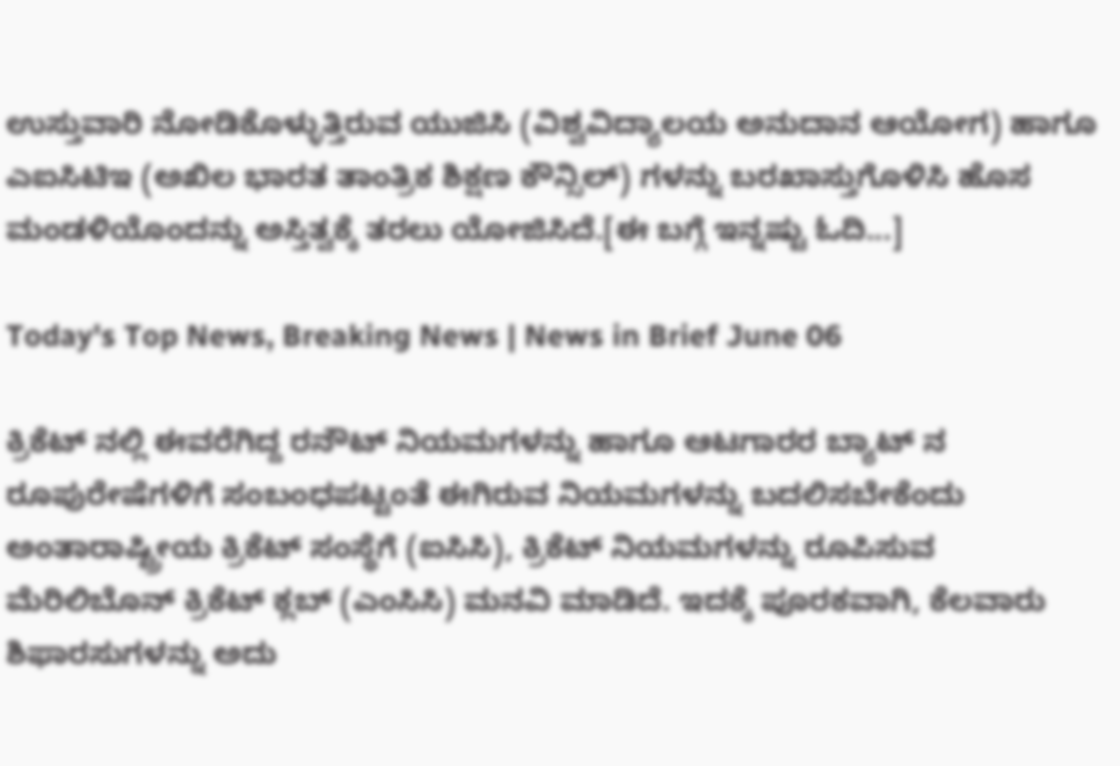ಉಸ್ತುವಾರಿ ನೋಡಿಕೊಳ್ಳುತ್ತಿರುವ ಯುಜಿಸಿ (ವಿಶ್ವವಿದ್ಯಾಲಯ ಅನುದಾನ ಆಯೋಗ) ಹಾಗೂ ಎಐಸಿಟಿಇ (ಅಖಿಲ ಭಾರತ ತಾಂತ್ರಿಕ ಶಿಕ್ಷಣ ಕೌನ್ಸಿಲ್) ಗಳನ್ನು ಬರಖಾಸ್ತುಗೊಳಿಸಿ ಹೊಸ ಮಂಡಳಿಯೊಂದನ್ನು ಅಸ್ತಿತ್ವಕ್ಕೆ ತರಲು ಯೋಜಿಸಿದೆ.[ಈ ಬಗ್ಗೆ ಇನ್ನಷ್ಟು ಓದಿ...]

Today's Top News, Breaking News | News in Brief June 06

ಕ್ರಿಕೆಟ್ ನಲ್ಲಿ ಈವರೆಗಿದ್ದ ರನೌಟ್ ನಿಯಮಗಳನ್ನು ಹಾಗೂ ಆಟಗಾರರ ಬ್ಯಾಟ್ ನ ರೂಪುರೇಷೆಗಳಿಗೆ ಸಂಬಂಧಪಟ್ಟಂತೆ ಈಗಿರುವ ನಿಯಮಗಳನ್ನು ಬದಲಿಸಬೇಕೆಂದು ಅಂತಾರಾಷ್ಟ್ರೀಯ ಕ್ರಿಕೆಟ್ ಸಂಸ್ಥೆಗೆ (ಐಸಿಸಿ), ಕ್ರಿಕೆಟ್ ನಿಯಮಗಳನ್ನು ರೂಪಿಸುವ ಮೆರಿಲಿಬೊನ್ ಕ್ರಿಕೆಟ್ ಕ್ಲಬ್ (ಎಂಸಿಸಿ) ಮನವಿ ಮಾಡಿದೆ. ಇದಕ್ಕೆ ಪೂರಕವಾಗಿ, ಕೆಲವಾರು ಶಿಫಾರಸುಗಳನ್ನು ಅದು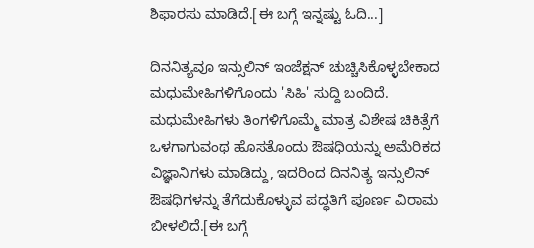ಶಿಫಾರಸು ಮಾಡಿದೆ.[ಈ ಬಗ್ಗೆ ಇನ್ನಷ್ಟು ಓದಿ...]

ದಿನನಿತ್ಯವೂ ಇನ್ಸುಲಿನ್ ಇಂಜೆಕ್ಷನ್ ಚುಚ್ಚಿಸಿಕೊಳ್ಳಬೇಕಾದ ಮಧುಮೇಹಿಗಳಿಗೊಂದು 'ಸಿಹಿ' ಸುದ್ದಿ ಬಂದಿದೆ. ಮಧುಮೇಹಿಗಳು ತಿಂಗಳಿಗೊಮ್ಮೆ ಮಾತ್ರ ವಿಶೇಷ ಚಿಕಿತ್ಸೆಗೆ ಒಳಗಾಗುವಂಥ ಹೊಸತೊಂದು ಔಷಧಿಯನ್ನು ಅಮೆರಿಕದ ವಿಜ್ಞಾನಿಗಳು ಮಾಡಿದ್ದು, ಇದರಿಂದ ದಿನನಿತ್ಯ ಇನ್ಸುಲಿನ್ ಔಷಧಿಗಳನ್ನು ತೆಗೆದುಕೊಳ್ಳುವ ಪದ್ಧತಿಗೆ ಪೂರ್ಣ ವಿರಾಮ ಬೀಳಲಿದೆ.[ಈ ಬಗ್ಗೆ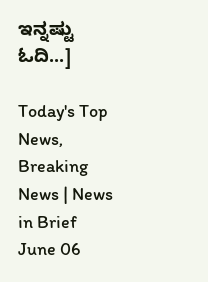ಇನ್ನಷ್ಟು ಓದಿ...]

Today's Top News, Breaking News | News in Brief June 06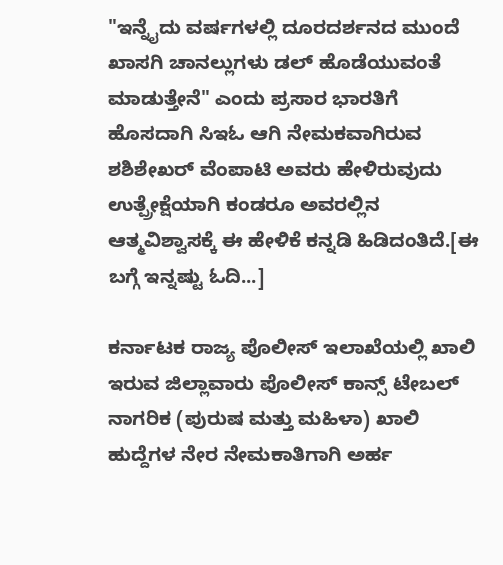"ಇನ್ನೈದು ವರ್ಷಗಳಲ್ಲಿ ದೂರದರ್ಶನದ ಮುಂದೆ ಖಾಸಗಿ ಚಾನಲ್ಲುಗಳು ಡಲ್ ಹೊಡೆಯುವಂತೆ ಮಾಡುತ್ತೇನೆ" ಎಂದು ಪ್ರಸಾರ ಭಾರತಿಗೆ ಹೊಸದಾಗಿ ಸಿಇಓ ಆಗಿ ನೇಮಕವಾಗಿರುವ ಶಶಿಶೇಖರ್ ವೆಂಪಾಟಿ ಅವರು ಹೇಳಿರುವುದು ಉತ್ಪ್ರೇಕ್ಷೆಯಾಗಿ ಕಂಡರೂ ಅವರಲ್ಲಿನ ಆತ್ಮವಿಶ್ವಾಸಕ್ಕೆ ಈ ಹೇಳಿಕೆ ಕನ್ನಡಿ ಹಿಡಿದಂತಿದೆ.[ಈ ಬಗ್ಗೆ ಇನ್ನಷ್ಟು ಓದಿ...]

ಕರ್ನಾಟಕ ರಾಜ್ಯ ಪೊಲೀಸ್ ಇಲಾಖೆಯಲ್ಲಿ ಖಾಲಿ ಇರುವ ಜಿಲ್ಲಾವಾರು ಪೊಲೀಸ್ ಕಾನ್ಸ್ ಟೇಬಲ್ ನಾಗರಿಕ (ಪುರುಷ ಮತ್ತು ಮಹಿಳಾ) ಖಾಲಿ ಹುದ್ದೆಗಳ ನೇರ ನೇಮಕಾತಿಗಾಗಿ ಅರ್ಹ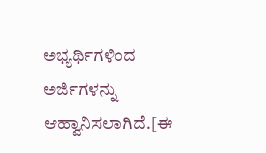ಅಭ್ಯರ್ಥಿಗಳಿಂದ ಅರ್ಜಿಗಳನ್ನು ಆಹ್ವಾನಿಸಲಾಗಿದೆ.[ಈ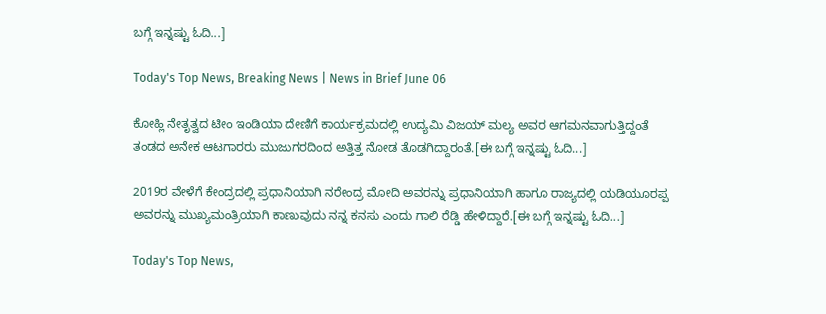ಬಗ್ಗೆ ಇನ್ನಷ್ಟು ಓದಿ...]

Today's Top News, Breaking News | News in Brief June 06

ಕೋಹ್ಲಿ ನೇತೃತ್ವದ ಟೀಂ ಇಂಡಿಯಾ ದೇಣಿಗೆ ಕಾರ್ಯಕ್ರಮದಲ್ಲಿ ಉದ್ಯಮಿ ವಿಜಯ್ ಮಲ್ಯ ಅವರ ಆಗಮನವಾಗುತ್ತಿದ್ದಂತೆ ತಂಡದ ಅನೇಕ ಆಟಗಾರರು ಮುಜುಗರದಿಂದ ಅತ್ತಿತ್ತ ನೋಡ ತೊಡಗಿದ್ದಾರಂತೆ.[ಈ ಬಗ್ಗೆ ಇನ್ನಷ್ಟು ಓದಿ...]

2019ರ ವೇಳೆಗೆ ಕೇಂದ್ರದಲ್ಲಿ ಪ್ರಧಾನಿಯಾಗಿ ನರೇಂದ್ರ ಮೋದಿ ಅವರನ್ನು ಪ್ರಧಾನಿಯಾಗಿ ಹಾಗೂ ರಾಜ್ಯದಲ್ಲಿ ಯಡಿಯೂರಪ್ಪ ಅವರನ್ನು ಮುಖ್ಯಮಂತ್ರಿಯಾಗಿ ಕಾಣುವುದು ನನ್ನ ಕನಸು ಎಂದು ಗಾಲಿ ರೆಡ್ಡಿ ಹೇಳಿದ್ದಾರೆ.[ಈ ಬಗ್ಗೆ ಇನ್ನಷ್ಟು ಓದಿ...]

Today's Top News,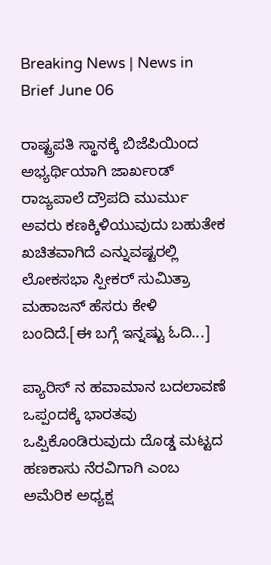Breaking News | News in Brief June 06

ರಾಷ್ಟ್ರಪತಿ ಸ್ಥಾನಕ್ಕೆ ಬಿಜೆಪಿಯಿಂದ ಅಭ್ಯರ್ಥಿಯಾಗಿ ಜಾರ್ಖಂಡ್ ರಾಜ್ಯಪಾಲೆ ದ್ರೌಪದಿ ಮುರ್ಮು ಅವರು ಕಣಕ್ಕಿಳಿಯುವುದು ಬಹುತೇಕ ಖಚಿತವಾಗಿದೆ ಎನ್ನುವಷ್ಟರಲ್ಲಿ ಲೋಕಸಭಾ ಸ್ಪೀಕರ್ ಸುಮಿತ್ರಾ ಮಹಾಜನ್ ಹೆಸರು ಕೇಳಿ ಬಂದಿದೆ.[ಈ ಬಗ್ಗೆ ಇನ್ನಷ್ಟು ಓದಿ...]

ಪ್ಯಾರಿಸ್ ನ ಹವಾಮಾನ ಬದಲಾವಣೆ ಒಪ್ಪಂದಕ್ಕೆ ಭಾರತವು ಒಪ್ಪಿಕೊಂಡಿರುವುದು ದೊಡ್ಡ ಮಟ್ಟದ ಹಣಕಾಸು ನೆರವಿಗಾಗಿ ಎಂಬ ಅಮೆರಿಕ ಅಧ್ಯಕ್ಷ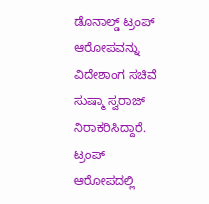ಡೊನಾಲ್ಡ್ ಟ್ರಂಪ್ ಆರೋಪವನ್ನು ವಿದೇಶಾಂಗ ಸಚಿವೆ ಸುಷ್ಮಾ ಸ್ವರಾಜ್ ನಿರಾಕರಿಸಿದ್ದಾರೆ. ಟ್ರಂಪ್ ಆರೋಪದಲ್ಲಿ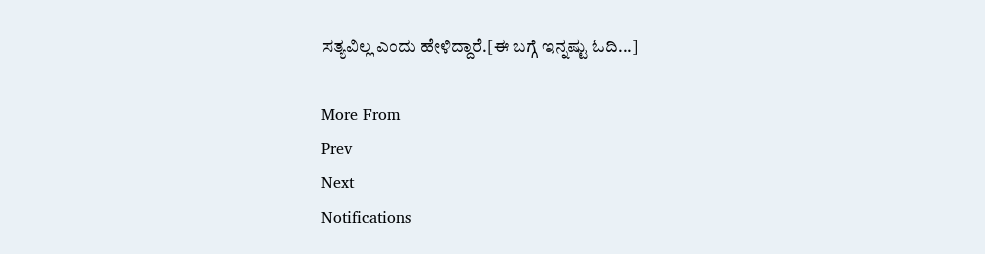ಸತ್ಯವಿಲ್ಲ ಎಂದು ಹೇಳಿದ್ದಾರೆ.[ಈ ಬಗ್ಗೆ ಇನ್ನಷ್ಟು ಓದಿ...]

More From
Prev
Next
Notifications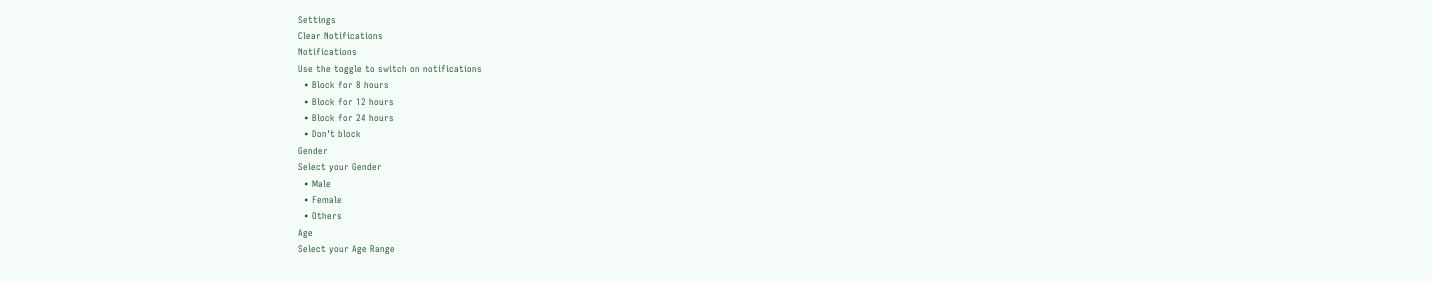Settings
Clear Notifications
Notifications
Use the toggle to switch on notifications
  • Block for 8 hours
  • Block for 12 hours
  • Block for 24 hours
  • Don't block
Gender
Select your Gender
  • Male
  • Female
  • Others
Age
Select your Age Range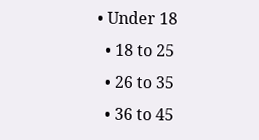• Under 18
  • 18 to 25
  • 26 to 35
  • 36 to 45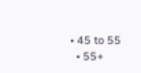• 45 to 55
  • 55+